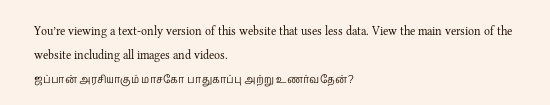You’re viewing a text-only version of this website that uses less data. View the main version of the website including all images and videos.
ஜப்பான் அரசியாகும் மாசகோ பாதுகாப்பு அற்று உணர்வதேன்?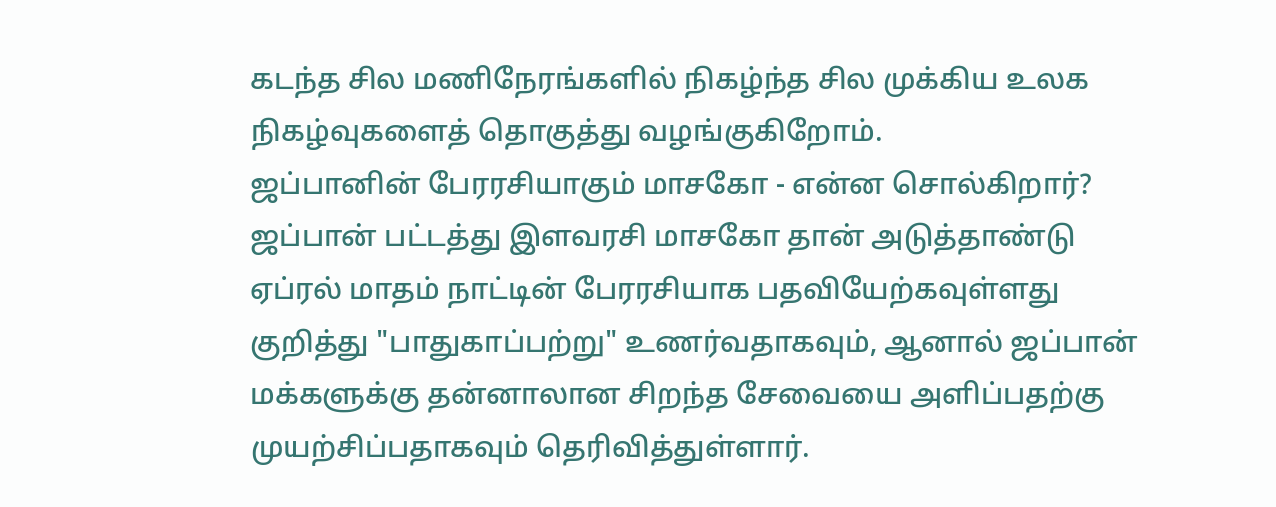கடந்த சில மணிநேரங்களில் நிகழ்ந்த சில முக்கிய உலக நிகழ்வுகளைத் தொகுத்து வழங்குகிறோம்.
ஜப்பானின் பேரரசியாகும் மாசகோ - என்ன சொல்கிறார்?
ஜப்பான் பட்டத்து இளவரசி மாசகோ தான் அடுத்தாண்டு ஏப்ரல் மாதம் நாட்டின் பேரரசியாக பதவியேற்கவுள்ளது குறித்து "பாதுகாப்பற்று" உணர்வதாகவும், ஆனால் ஜப்பான் மக்களுக்கு தன்னாலான சிறந்த சேவையை அளிப்பதற்கு முயற்சிப்பதாகவும் தெரிவித்துள்ளார்.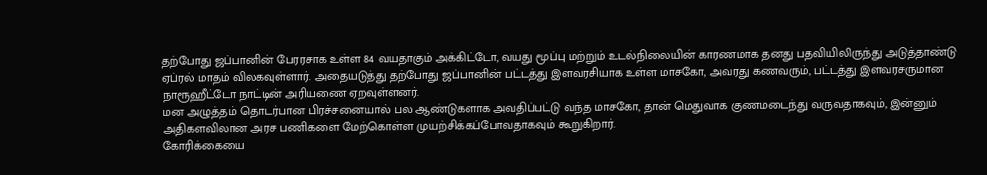தற்போது ஜப்பானின் பேரரசாக உள்ள 84 வயதாகும் அக்கிட்டோ, வயது மூப்பு மற்றும் உடல்நிலையின் காரணமாக தனது பதவியிலிருந்து அடுத்தாண்டு ஏப்ரல் மாதம் விலகவுள்ளார். அதையடுத்து தற்போது ஜப்பானின் பட்டத்து இளவரசியாக உள்ள மாசகோ, அவரது கணவரும், பட்டத்து இளவரசருமான நாரூஹீட்டோ நாட்டின் அரியணை ஏறவுள்ளனர்.
மன அழுத்தம் தொடர்பான பிரச்சனையால் பல ஆண்டுகளாக அவதிப்பட்டு வந்த மாசகோ, தான் மெதுவாக குணமடைந்து வருவதாகவும், இன்னும் அதிகளவிலான அரச பணிகளை மேற்கொள்ள முயற்சிக்கப்போவதாகவும் கூறுகிறார்.
கோரிக்கையை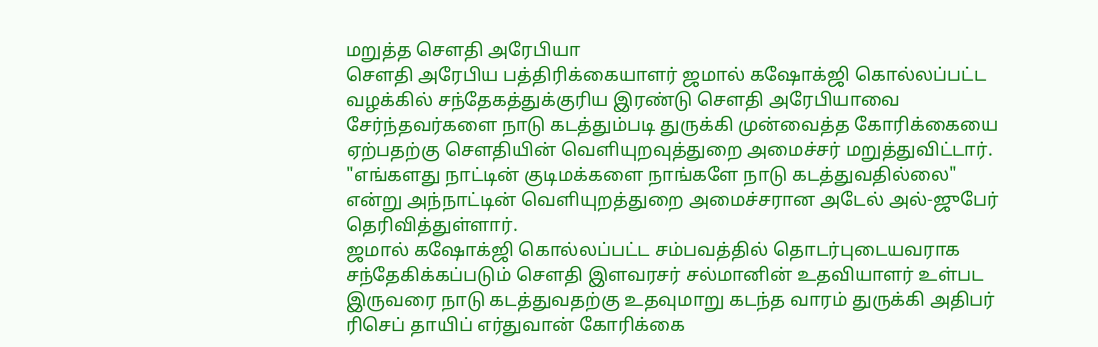மறுத்த சௌதி அரேபியா
சௌதி அரேபிய பத்திரிக்கையாளர் ஜமால் கஷோக்ஜி கொல்லப்பட்ட வழக்கில் சந்தேகத்துக்குரிய இரண்டு சௌதி அரேபியாவை சேர்ந்தவர்களை நாடு கடத்தும்படி துருக்கி முன்வைத்த கோரிக்கையை ஏற்பதற்கு சௌதியின் வெளியுறவுத்துறை அமைச்சர் மறுத்துவிட்டார்.
"எங்களது நாட்டின் குடிமக்களை நாங்களே நாடு கடத்துவதில்லை" என்று அந்நாட்டின் வெளியுறத்துறை அமைச்சரான அடேல் அல்-ஜுபேர் தெரிவித்துள்ளார்.
ஜமால் கஷோக்ஜி கொல்லப்பட்ட சம்பவத்தில் தொடர்புடையவராக சந்தேகிக்கப்படும் சௌதி இளவரசர் சல்மானின் உதவியாளர் உள்பட இருவரை நாடு கடத்துவதற்கு உதவுமாறு கடந்த வாரம் துருக்கி அதிபர் ரிசெப் தாயிப் எர்துவான் கோரிக்கை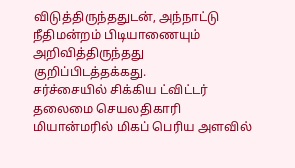விடுத்திருந்ததுடன், அந்நாட்டு நீதிமன்றம் பிடியாணையும் அறிவித்திருந்தது குறிப்பிடத்தக்கது.
சர்ச்சையில் சிக்கிய ட்விட்டர் தலைமை செயலதிகாரி
மியான்மரில் மிகப் பெரிய அளவில்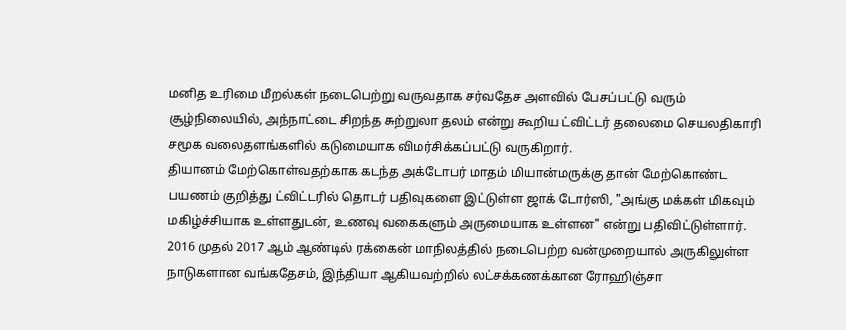மனித உரிமை மீறல்கள் நடைபெற்று வருவதாக சர்வதேச அளவில் பேசப்பட்டு வரும் சூழ்நிலையில், அந்நாட்டை சிறந்த சுற்றுலா தலம் என்று கூறிய ட்விட்டர் தலைமை செயலதிகாரி சமூக வலைதளங்களில் கடுமையாக விமர்சிக்கப்பட்டு வருகிறார்.
தியானம் மேற்கொள்வதற்காக கடந்த அக்டோபர் மாதம் மியான்மருக்கு தான் மேற்கொண்ட பயணம் குறித்து ட்விட்டரில் தொடர் பதிவுகளை இட்டுள்ள ஜாக் டோர்ஸி, "அங்கு மக்கள் மிகவும் மகிழ்ச்சியாக உள்ளதுடன், உணவு வகைகளும் அருமையாக உள்ளன" என்று பதிவிட்டுள்ளார்.
2016 முதல் 2017 ஆம் ஆண்டில் ரக்கைன் மாநிலத்தில் நடைபெற்ற வன்முறையால் அருகிலுள்ள நாடுகளான வங்கதேசம், இந்தியா ஆகியவற்றில் லட்சக்கணக்கான ரோஹிஞ்சா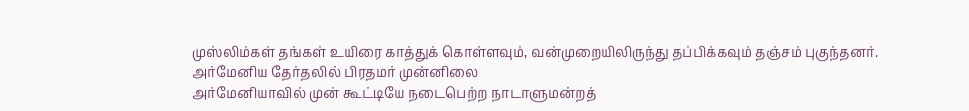முஸ்லிம்கள் தங்கள் உயிரை காத்துக் கொள்ளவும், வன்முறையிலிருந்து தப்பிக்கவும் தஞ்சம் புகுந்தனர்.
அர்மேனிய தேர்தலில் பிரதமர் முன்னிலை
அர்மேனியாவில் முன் கூட்டியே நடைபெற்ற நாடாளுமன்றத்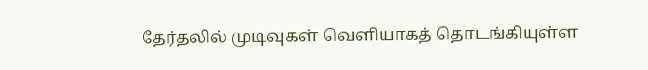தேர்தலில் முடிவுகள் வெளியாகத் தொடங்கியுள்ள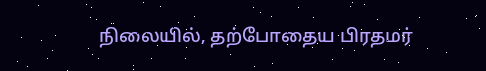நிலையில், தற்போதைய பிரதமர்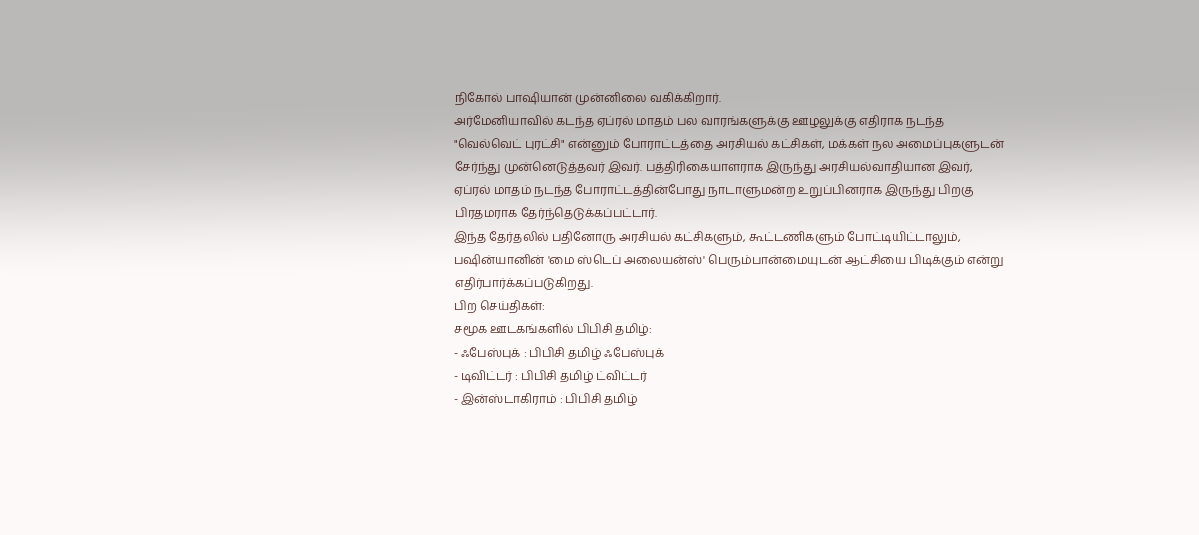நிகோல் பாஷியான் முன்னிலை வகிக்கிறார்.
அர்மேனியாவில் கடந்த ஏப்ரல் மாதம் பல வாரங்களுக்கு ஊழலுக்கு எதிராக நடந்த "வெல்வெட் புரட்சி" என்னும் போராட்டத்தை அரசியல் கட்சிகள், மக்கள் நல அமைப்புகளுடன் சேர்ந்து முன்னெடுத்தவர் இவர். பத்திரிகையாளராக இருந்து அரசியல்வாதியான இவர், ஏப்ரல் மாதம் நடந்த போராட்டத்தின்போது நாடாளுமன்ற உறுப்பினராக இருந்து பிறகு பிரதமராக தேர்ந்தெடுக்கப்பட்டார்.
இந்த தேர்தலில் பதினோரு அரசியல் கட்சிகளும், கூட்டணிகளும் போட்டியிட்டாலும், பஷின்யானின் 'மை ஸ்டெப் அலையன்ஸ்' பெரும்பான்மையுடன் ஆட்சியை பிடிக்கும் என்று எதிர்பார்க்கப்படுகிறது.
பிற செய்திகள்:
சமூக ஊடகங்களில் பிபிசி தமிழ்:
- ஃபேஸ்புக் : பிபிசி தமிழ் ஃபேஸ்புக்
- டிவிட்டர் : பிபிசி தமிழ் ட்விட்டர்
- இன்ஸ்டாகிராம் : பிபிசி தமிழ்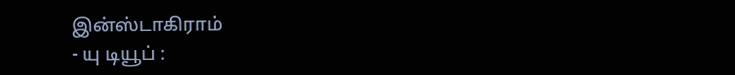இன்ஸ்டாகிராம்
- யு டியூப் :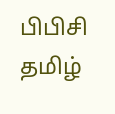பிபிசி தமிழ்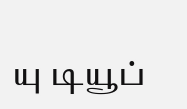யு டியூப்